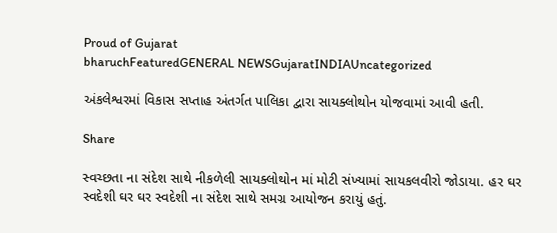Proud of Gujarat
bharuchFeaturedGENERAL NEWSGujaratINDIAUncategorized

અંકલેશ્વરમાં વિકાસ સપ્તાહ અંતર્ગત પાલિકા દ્વારા સાયક્લોથોન યોજવામાં આવી હતી.

Share

સ્વચ્છતા ના સંદેશ સાથે નીકળેલી સાયક્લોથોન માં મોટી સંખ્યામાં સાયકલવીરો જોડાયા. હર ઘર સ્વદેશી ઘર ઘર સ્વદેશી ના સંદેશ સાથે સમગ્ર આયોજન કરાયું હતું.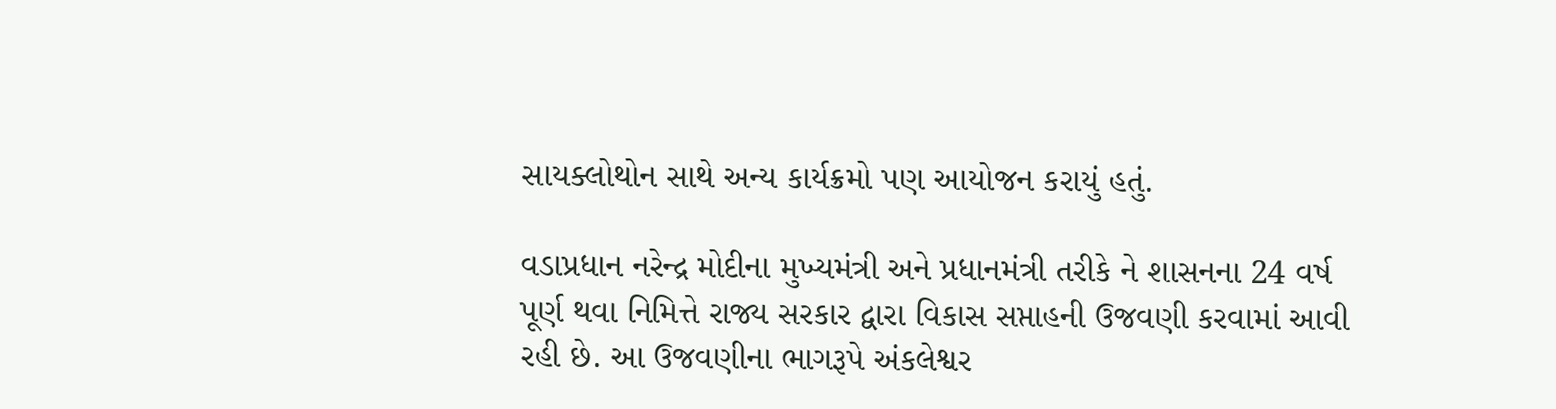સાયક્લોથોન સાથે અન્ય કાર્યક્રમો પણ આયોજન કરાયું હતું.

વડાપ્રધાન નરેન્દ્ર મોદીના મુખ્યમંત્રી અને પ્રધાનમંત્રી તરીકે ને શાસનના 24 વર્ષ પૂર્ણ થવા નિમિત્તે રાજ્ય સરકાર દ્વારા વિકાસ સપ્તાહની ઉજવણી કરવામાં આવી રહી છે. આ ઉજવણીના ભાગરૂપે અંકલેશ્વર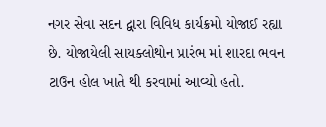નગર સેવા સદન દ્વારા વિવિધ કાર્યક્રમો યોજાઈ રહ્યા છે. યોજાયેલી સાયક્લોથોન પ્રારંભ માં શારદા ભવન ટાઉન હોલ ખાતે થી કરવામાં આવ્યો હતો.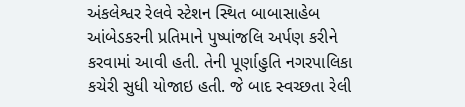અંકલેશ્વર રેલવે સ્ટેશન સ્થિત બાબાસાહેબ આંબેડકરની પ્રતિમાને પુષ્પાંજલિ અર્પણ કરીને કરવામાં આવી હતી. તેની પૂર્ણાહુતિ નગરપાલિકા કચેરી સુધી યોજાઇ હતી. જે બાદ સ્વચ્છતા રેલી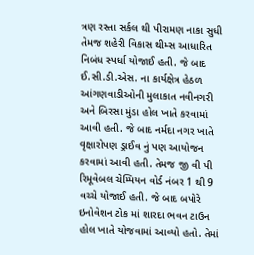ત્રણ રસ્તા સર્કલ થી પીરામણ નાકા સુધી તેમજ શહેરી વિકાસ થીમ્સ આધારિત નિબંધ સ્પર્ધા યોજાઈ હતી. જે બાદ ઈ.સી.ડી.એસ. ના કાર્યક્ષેત્ર હેઠળ આંગણવાડીઓની મુલાકાત નવીનગરી અને બિરસા મુંડા હોલ ખાતે કરવામાં આવી હતી. જે બાદ નર્મદા નગર ખાતે વૃક્ષારોપણ ડ્રાઈવ નું પણ આયોજન કરવામાં આવી હતી. તેમજ જી વી પી રિમૂવેબલ ચેમ્પિયન વોર્ડ નંબર 1 થી 9 વચ્ચે યોજાઈ હતી. જે બાદ બપોરે ઇનોવેશન ટોક માં શારદા ભવન ટાઉન હોલ ખાતે યોજવામાં આવ્યો હતો. તેમાં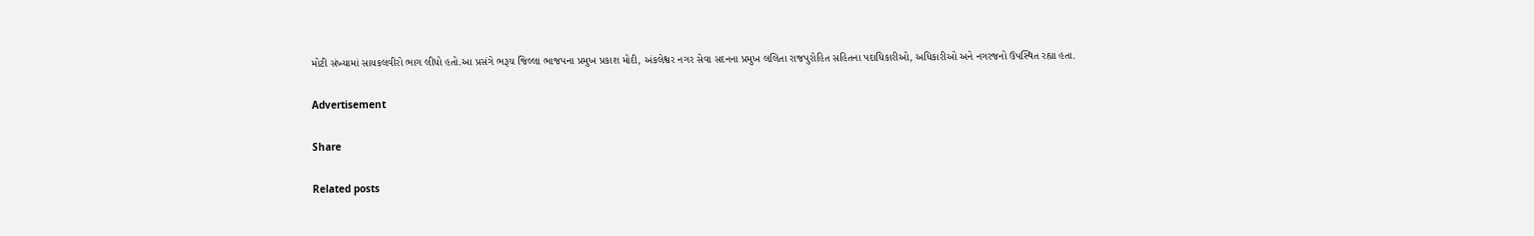મોટી સંખ્યામાં સાયકલવીરો ભાગ લીધો હતો.આ પ્રસંગે ભરૂચ જિલ્લા ભાજપના પ્રમુખ પ્રકાશ મોદી, અંકલેશ્વર નગર સેવા સદનના પ્રમુખ લલિતા રાજપુરોહિત સહિતના પદાધિકારીઓ, અધિકારીઓ અને નગરજનો ઉપસ્થિત રહ્યા હતા.

Advertisement

Share

Related posts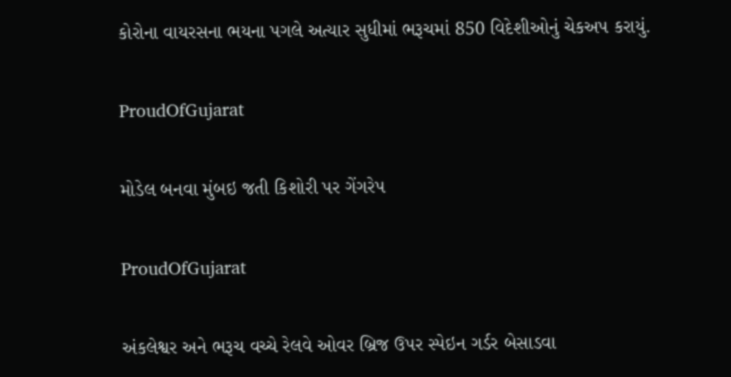કોરોના વાયરસના ભયના પગલે અત્યાર સુધીમાં ભરૂચમાં 850 વિદેશીઓનું ચેકઅપ કરાયું.

ProudOfGujarat

મોડેલ બનવા મુંબઇ જતી કિશોરી પર ગેંગરેપ

ProudOfGujarat

અંકલેશ્વર અને ભરૂચ વચ્ચે રેલવે ઓવર બ્રિજ ઉપર સ્પેઇન ગર્ડર બેસાડવા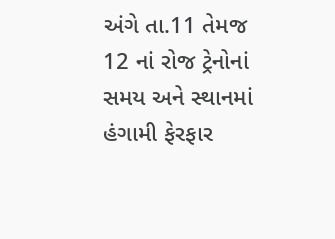અંગે તા.11 તેમજ 12 નાં રોજ ટ્રેનોનાં સમય અને સ્થાનમાં હંગામી ફેરફાર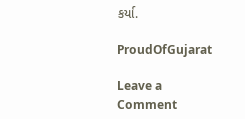કર્યા.

ProudOfGujarat

Leave a Comment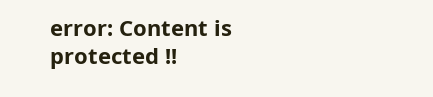error: Content is protected !!